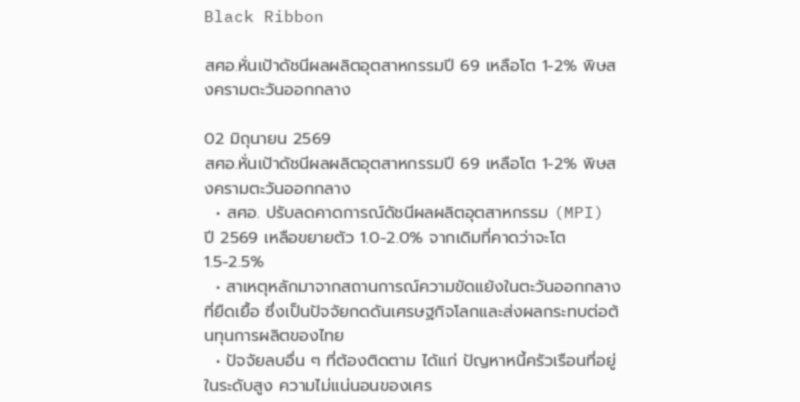Black Ribbon

สศอ.หั่นเป้าดัชนีผลผลิตอุตสาหกรรมปี 69 เหลือโต 1-2% พิษสงครามตะวันออกกลาง

02 มิถุนายน 2569
สศอ.หั่นเป้าดัชนีผลผลิตอุตสาหกรรมปี 69 เหลือโต 1-2% พิษสงครามตะวันออกกลาง
  • สศอ. ปรับลดคาดการณ์ดัชนีผลผลิตอุตสาหกรรม (MPI) ปี 2569 เหลือขยายตัว 1.0-2.0% จากเดิมที่คาดว่าจะโต 1.5-2.5%
  • สาเหตุหลักมาจากสถานการณ์ความขัดแย้งในตะวันออกกลางที่ยืดเยื้อ ซึ่งเป็นปัจจัยกดดันเศรษฐกิจโลกและส่งผลกระทบต่อต้นทุนการผลิตของไทย
  • ปัจจัยลบอื่น ๆ ที่ต้องติดตาม ได้แก่ ปัญหาหนี้ครัวเรือนที่อยู่ในระดับสูง ความไม่แน่นอนของเศร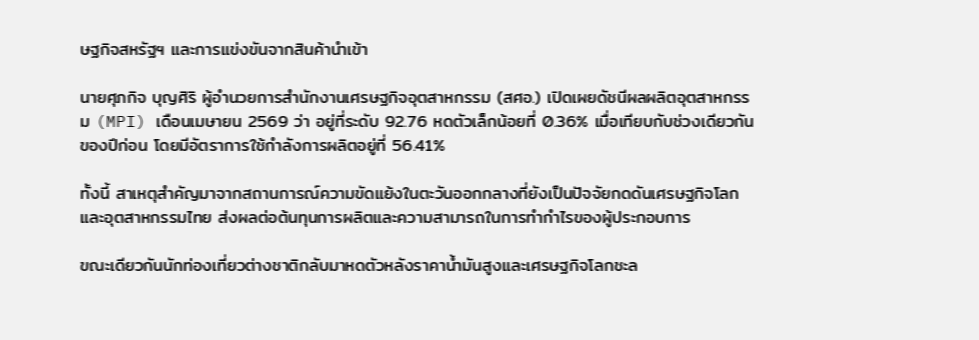ษฐกิจสหรัฐฯ และการแข่งขันจากสินค้านำเข้า

นายศุภกิจ บุญศิริ ผู้อำนวยการสำนักงานเศรษฐกิจอุตสาหกรรม (สศอ.) เปิดเผยดัชนีผลผลิตอุตสาหกรรม (MPI) เดือนเมษายน 2569 ว่า อยู่ที่ระดับ 92.76 หดตัวเล็กน้อยที่ 0.36% เมื่อเทียบกับช่วงเดียวกันของปีก่อน โดยมีอัตราการใช้กำลังการผลิตอยู่ที่ 56.41%

ทั้งนี้ สาเหตุสำคัญมาจากสถานการณ์ความขัดแย้งในตะวันออกกลางที่ยังเป็นปัจจัยกดดันเศรษฐกิจโลกและอุตสาหกรรมไทย ส่งผลต่อต้นทุนการผลิตและความสามารถในการทำกำไรของผู้ประกอบการ

ขณะเดียวกันนักท่องเที่ยวต่างชาติกลับมาหดตัวหลังราคาน้ำมันสูงและเศรษฐกิจโลกชะล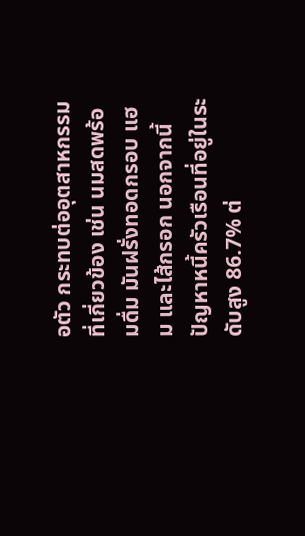อตัว กระทบต่ออุตสาหกรรมที่เกี่ยวข้อง เช่น นมสดพร้อมดื่ม มันฝรั่งทอดกรอบ แฮม และไส้กรอก นอกจากนี้ปัญหาหนี้ครัวเรือนที่อยู่ในระดับสูง 86.7% ต่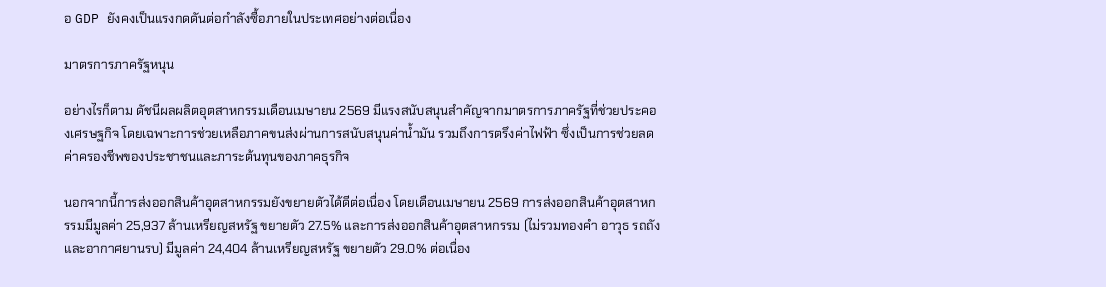อ GDP ยังคงเป็นแรงกดดันต่อกำลังซื้อภายในประเทศอย่างต่อเนื่อง

มาตรการภาครัฐหนุน

อย่างไรก็ตาม ดัชนีผลผลิตอุตสาหกรรมเดือนเมษายน 2569 มีแรงสนับสนุนสำคัญจากมาตรการภาครัฐที่ช่วยประคองเศรษฐกิจ โดยเฉพาะการช่วยเหลือภาคขนส่งผ่านการสนับสนุนค่าน้ำมัน รวมถึงการตรึงค่าไฟฟ้า ซึ่งเป็นการช่วยลดค่าครองชีพของประชาชนและภาระต้นทุนของภาคธุรกิจ

นอกจากนี้การส่งออกสินค้าอุตสาหกรรมยังขยายตัวได้ดีต่อเนื่อง โดยเดือนเมษายน 2569 การส่งออกสินค้าอุตสาหกรรมมีมูลค่า 25,937 ล้านเหรียญสหรัฐ ขยายตัว 27.5% และการส่งออกสินค้าอุตสาหกรรม (ไม่รวมทองคำ อาวุธ รถถัง และอากาศยานรบ) มีมูลค่า 24,404 ล้านเหรียญสหรัฐ ขยายตัว 29.0% ต่อเนื่อง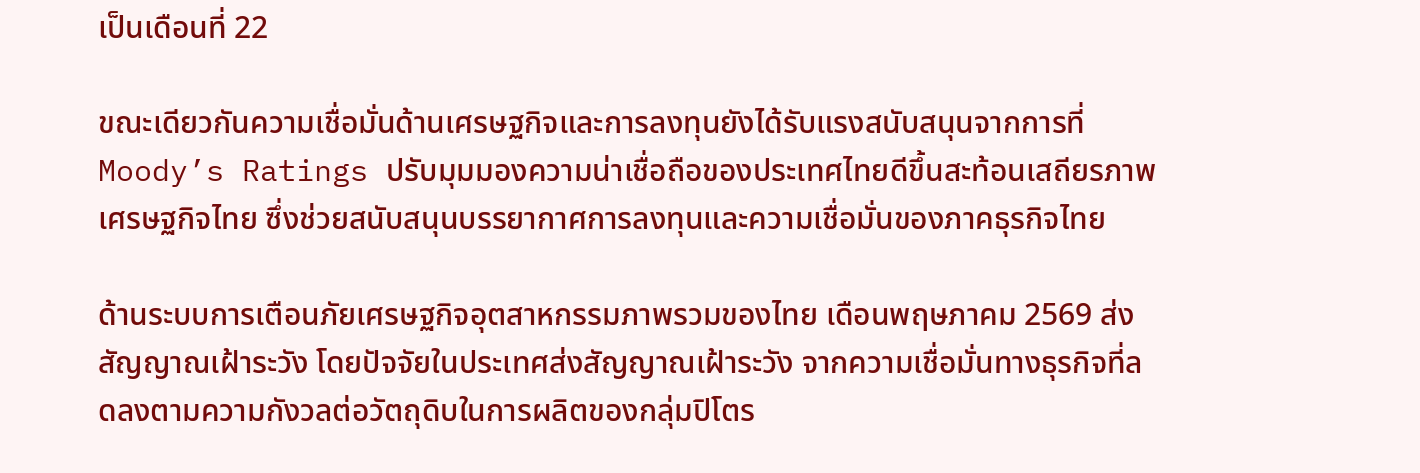เป็นเดือนที่ 22

ขณะเดียวกันความเชื่อมั่นด้านเศรษฐกิจและการลงทุนยังได้รับแรงสนับสนุนจากการที่ Moody’s Ratings ปรับมุมมองความน่าเชื่อถือของประเทศไทยดีขึ้นสะท้อนเสถียรภาพเศรษฐกิจไทย ซึ่งช่วยสนับสนุนบรรยากาศการลงทุนและความเชื่อมั่นของภาคธุรกิจไทย

ด้านระบบการเตือนภัยเศรษฐกิจอุตสาหกรรมภาพรวมของไทย เดือนพฤษภาคม 2569 ส่งสัญญาณเฝ้าระวัง โดยปัจจัยในประเทศส่งสัญญาณเฝ้าระวัง จากความเชื่อมั่นทางธุรกิจที่ลดลงตามความกังวลต่อวัตถุดิบในการผลิตของกลุ่มปิโตร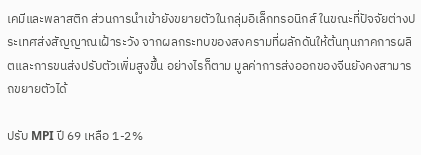เคมีและพลาสติก ส่วนการนำเข้ายังขยายตัวในกลุ่มอิเล็กทรอนิกส์ ในขณะที่ปัจจัยต่างประเทศส่งสัญญาณเฝ้าระวัง จากผลกระทบของสงครามที่ผลักดันให้ต้นทุนภาคการผลิตและการขนส่งปรับตัวเพิ่มสูงขึ้น อย่างไรก็ตาม มูลค่าการส่งออกของจีนยังคงสามารถขยายตัวได้

ปรับ MPI ปี 69 เหลือ 1-2%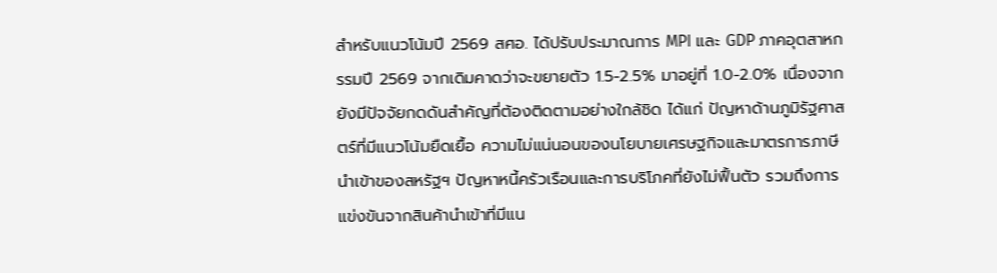สำหรับแนวโน้มปี 2569 สศอ. ได้ปรับประมาณการ MPI และ GDP ภาคอุตสาหกรรมปี 2569 จากเดิมคาดว่าจะขยายตัว 1.5-2.5% มาอยู่ที่ 1.0-2.0% เนื่องจากยังมีปัจจัยกดดันสำคัญที่ต้องติดตามอย่างใกล้ชิด ได้แก่ ปัญหาด้านภูมิรัฐศาสตร์ที่มีแนวโน้มยืดเยื้อ ความไม่แน่นอนของนโยบายเศรษฐกิจและมาตรการภาษีนำเข้าของสหรัฐฯ ปัญหาหนี้ครัวเรือนและการบริโภคที่ยังไม่ฟื้นตัว รวมถึงการแข่งขันจากสินค้านำเข้าที่มีแน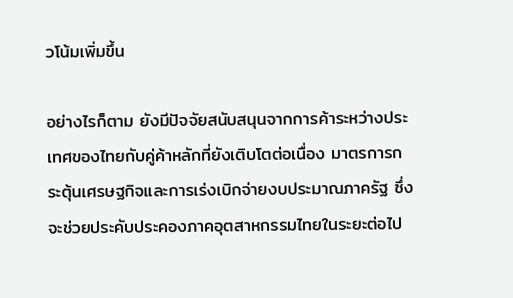วโน้มเพิ่มขึ้น

อย่างไรก็ตาม ยังมีปัจจัยสนับสนุนจากการค้าระหว่างประเทศของไทยกับคู่ค้าหลักที่ยังเติบโตต่อเนื่อง มาตรการกระตุ้นเศรษฐกิจและการเร่งเบิกจ่ายงบประมาณภาครัฐ ซึ่งจะช่วยประคับประคองภาคอุตสาหกรรมไทยในระยะต่อไป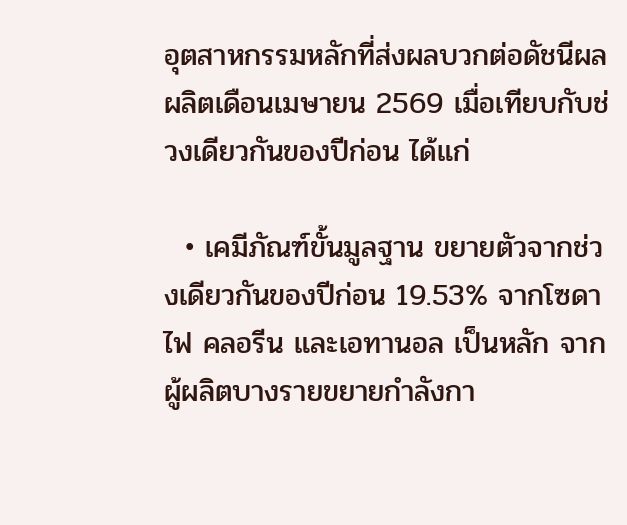อุตสาหกรรมหลักที่ส่งผลบวกต่อดัชนีผลผลิตเดือนเมษายน 2569 เมื่อเทียบกับช่วงเดียวกันของปีก่อน ได้แก่

  • เคมีภัณฑ์ขั้นมูลฐาน ขยายตัวจากช่วงเดียวกันของปีก่อน 19.53% จากโซดาไฟ คลอรีน และเอทานอล เป็นหลัก จากผู้ผลิตบางรายขยายกำลังกา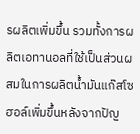รผลิตเพิ่มขึ้น รวมทั้งการผลิตเอทานอลที่ใช้เป็นส่วนผสมในการผลิตน้ำมันแก๊สโซฮอล์เพิ่มขึ้นหลังจากปัญ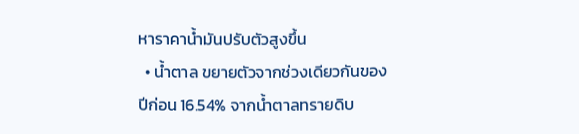หาราคาน้ำมันปรับตัวสูงขึ้น
  • น้ำตาล ขยายตัวจากช่วงเดียวกันของปีก่อน 16.54% จากน้ำตาลทรายดิบ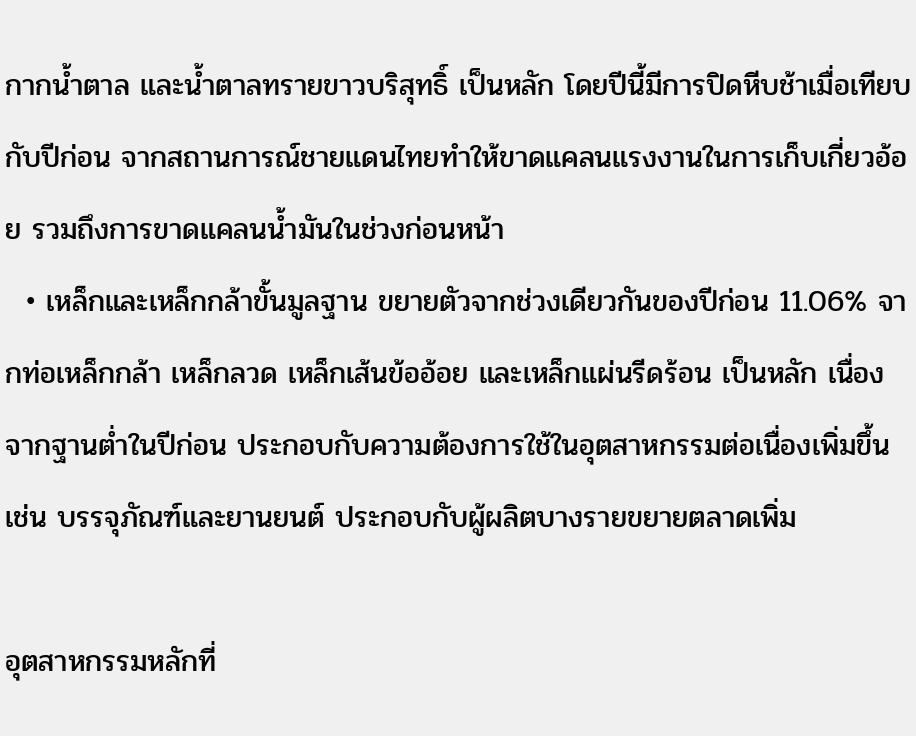กากน้ำตาล และน้ำตาลทรายขาวบริสุทธิ์ เป็นหลัก โดยปีนี้มีการปิดหีบช้าเมื่อเทียบกับปีก่อน จากสถานการณ์ชายแดนไทยทำให้ขาดแคลนแรงงานในการเก็บเกี่ยวอ้อย รวมถึงการขาดแคลนน้ำมันในช่วงก่อนหน้า
  • เหล็กและเหล็กกล้าขั้นมูลฐาน ขยายตัวจากช่วงเดียวกันของปีก่อน 11.06% จากท่อเหล็กกล้า เหล็กลวด เหล็กเส้นข้ออ้อย และเหล็กแผ่นรีดร้อน เป็นหลัก เนื่องจากฐานต่ำในปีก่อน ประกอบกับความต้องการใช้ในอุตสาหกรรมต่อเนื่องเพิ่มขึ้น เช่น บรรจุภัณฑ์และยานยนต์ ประกอบกับผู้ผลิตบางรายขยายตลาดเพิ่ม

อุตสาหกรรมหลักที่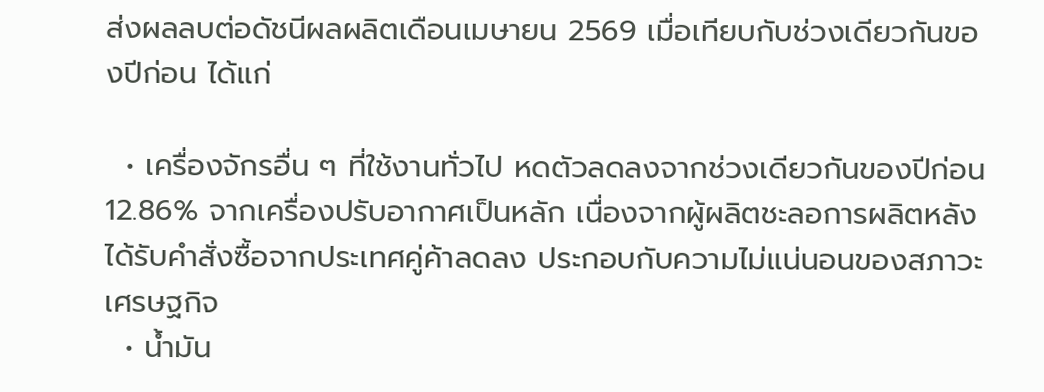ส่งผลลบต่อดัชนีผลผลิตเดือนเมษายน 2569 เมื่อเทียบกับช่วงเดียวกันของปีก่อน ได้แก่

  • เครื่องจักรอื่น ๆ ที่ใช้งานทั่วไป หดตัวลดลงจากช่วงเดียวกันของปีก่อน 12.86% จากเครื่องปรับอากาศเป็นหลัก เนื่องจากผู้ผลิตชะลอการผลิตหลังได้รับคำสั่งซื้อจากประเทศคู่ค้าลดลง ประกอบกับความไม่แน่นอนของสภาวะเศรษฐกิจ
  • น้ำมัน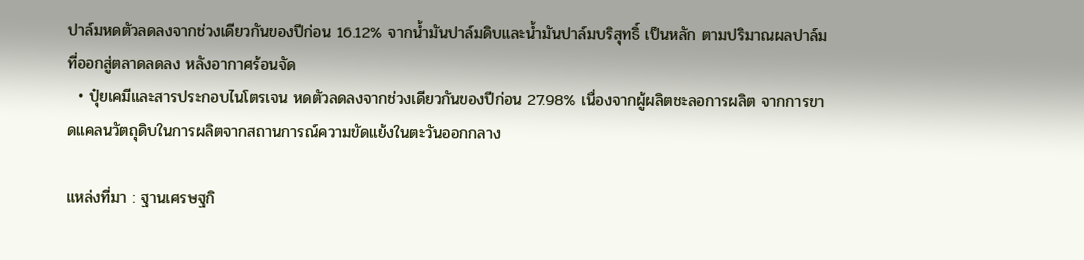ปาล์มหดตัวลดลงจากช่วงเดียวกันของปีก่อน 16.12% จากน้ำมันปาล์มดิบและน้ำมันปาล์มบริสุทธิ์ เป็นหลัก ตามปริมาณผลปาล์มที่ออกสู่ตลาดลดลง หลังอากาศร้อนจัด
  • ปุ๋ยเคมีและสารประกอบไนโตรเจน หดตัวลดลงจากช่วงเดียวกันของปีก่อน 27.98% เนื่องจากผู้ผลิตชะลอการผลิต จากการขาดแคลนวัตถุดิบในการผลิตจากสถานการณ์ความขัดแย้งในตะวันออกกลาง

แหล่งที่มา : ฐานเศรษฐกิ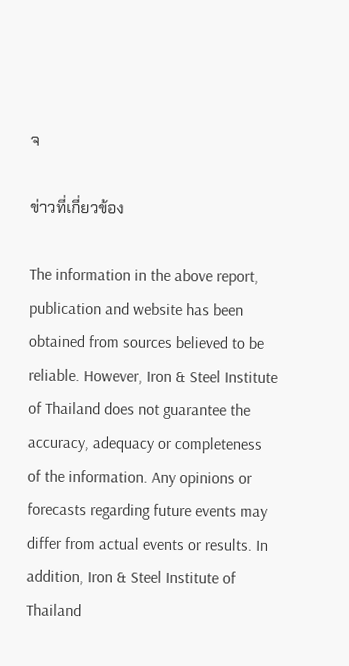จ

ข่าวที่เกี่ยวข้อง

The information in the above report, publication and website has been obtained from sources believed to be reliable. However, Iron & Steel Institute of Thailand does not guarantee the accuracy, adequacy or completeness of the information. Any opinions or forecasts regarding future events may differ from actual events or results. In addition, Iron & Steel Institute of Thailand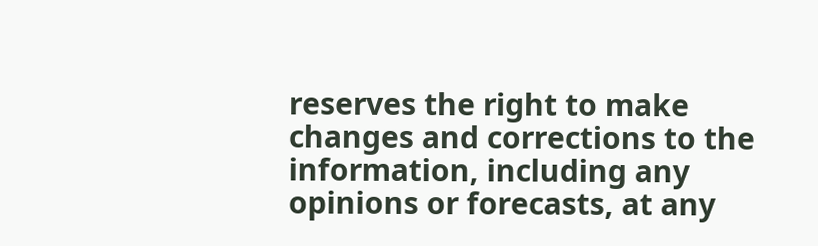reserves the right to make changes and corrections to the information, including any opinions or forecasts, at any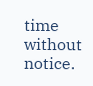time without notice.